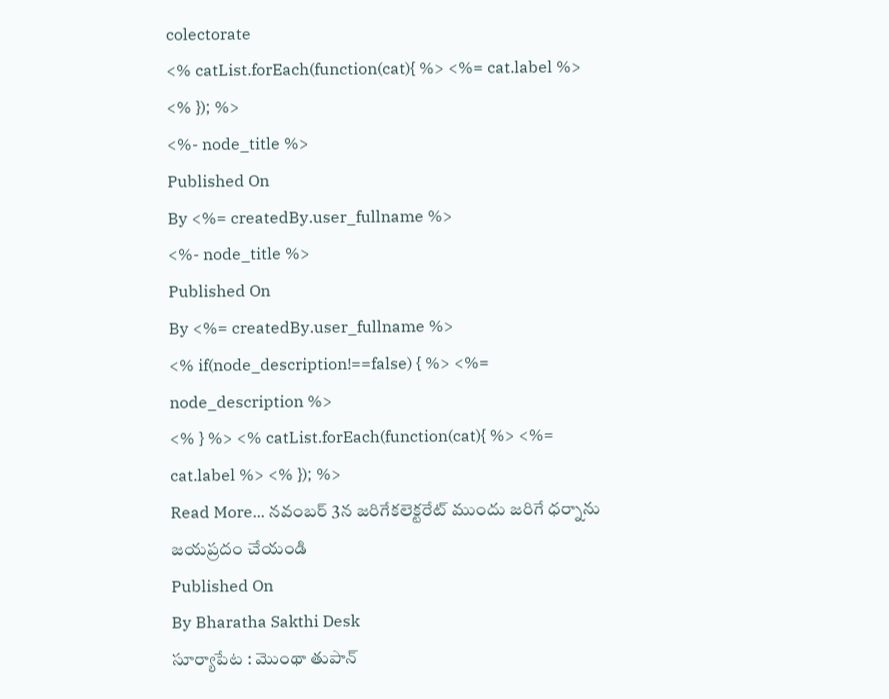colectorate
<% catList.forEach(function(cat){ %> <%= cat.label %> <% }); %>
<%- node_title %>
Published On
By <%= createdBy.user_fullname %>
<%- node_title %>
Published On
By <%= createdBy.user_fullname %>
<% if(node_description!==false) { %> <%= node_description %>
<% } %> <% catList.forEach(function(cat){ %> <%= cat.label %> <% }); %>
Read More... నవంబర్ 3న జరిగేకలెక్టరేట్ ముందు జరిగే ధర్నాను జయప్రదం చేయండి
Published On
By Bharatha Sakthi Desk
సూర్యాపేట : మొంథా తుపాన్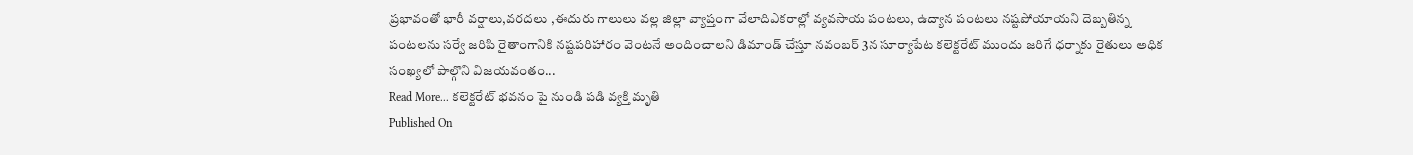ప్రభావంతో భారీ వర్షాలు,వరదలు ,ఈదురు గాలులు వల్ల జిల్లా వ్యాప్తంగా వేలాదిఎకరాల్లో వ్యవసాయ పంటలు, ఉద్యాన పంటలు నష్టపోయాయని దెబ్బతిన్న పంటలను సర్వే జరిపి రైతాంగానికి నష్టపరిహారం వెంటనే అందించాలని డిమాండ్ చేస్తూ నవంబర్ 3న సూర్యాపేట కలెక్టరేట్ ముందు జరిగే ధర్నాకు రైతులు అధిక సంఖ్యలో పాల్గొని విజయవంతం...
Read More... కలెక్టరేట్ భవనం పై నుండి పడి వ్యక్తి మృతి
Published On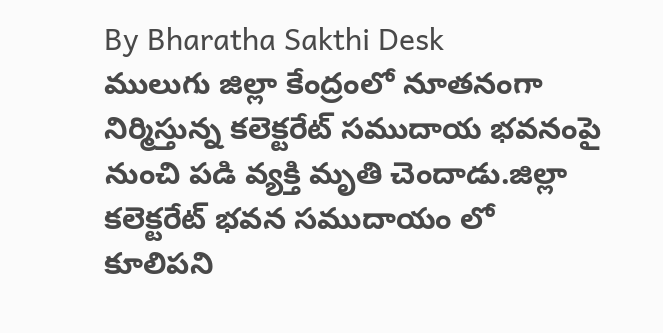By Bharatha Sakthi Desk
ములుగు జిల్లా కేంద్రంలో నూతనంగా నిర్మిస్తున్న కలెక్టరేట్ సముదాయ భవనంపై నుంచి పడి వ్యక్తి మృతి చెందాడు.జిల్లా కలెక్టరేట్ భవన సముదాయం లో కూలిపని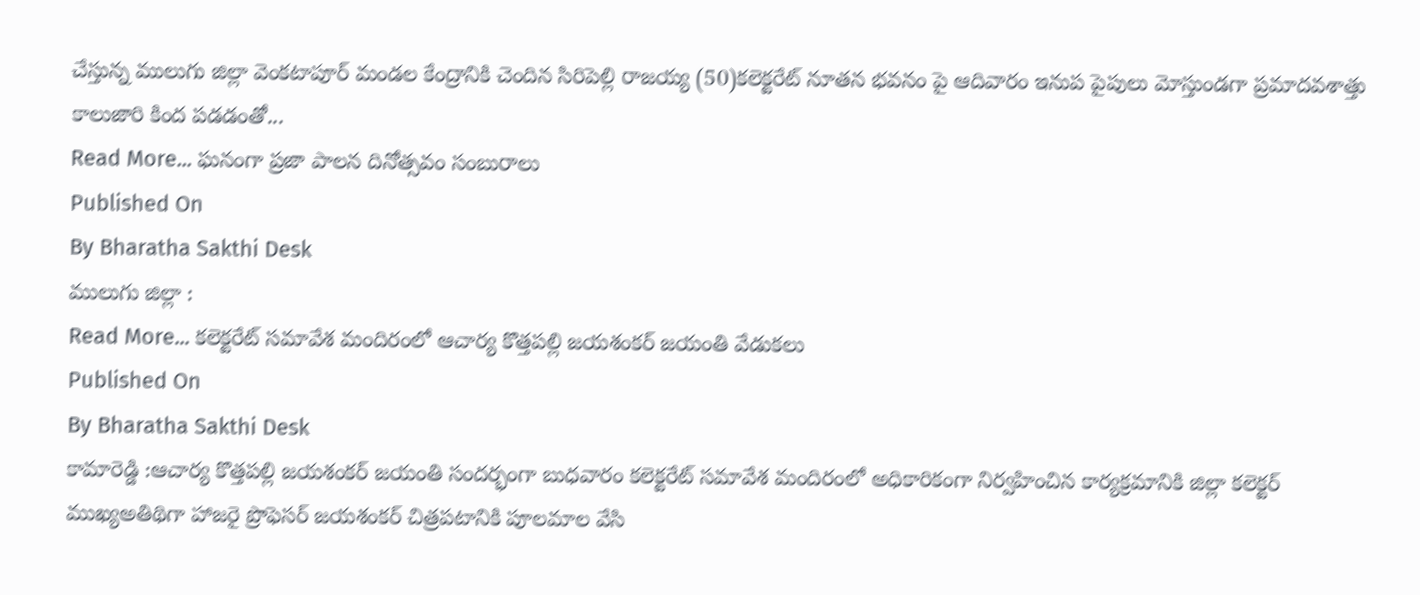చేస్తున్న ములుగు జిల్లా వెంకటాపూర్ మండల కేంద్రానికి చెందిన సిరిపెల్లి రాజయ్య (50)కలెక్టరేట్ నూతన భవనం పై ఆదివారం ఇనుప పైపులు మోస్తుండగా ప్రమాదవశాత్తు కాలుజారి కింద పడడంతో...
Read More... ఘనంగా ప్రజా పాలన దినోత్సవం సంబురాలు
Published On
By Bharatha Sakthi Desk
ములుగు జిల్లా :
Read More... కలెక్టరేట్ సమావేశ మందిరంలో ఆచార్య కొత్తపల్లి జయశంకర్ జయంతి వేడుకలు
Published On
By Bharatha Sakthi Desk
కామారెడ్డి :ఆచార్య కొత్తపల్లి జయశంకర్ జయంతి సందర్భంగా బుధవారం కలెక్టరేట్ సమావేశ మందిరంలో అధికారికంగా నిర్వహించిన కార్యక్రమానికి జిల్లా కలెక్టర్ ముఖ్యఅతిథిగా హాజరై ప్రొఫెసర్ జయశంకర్ చిత్రపటానికి పూలమాల వేసి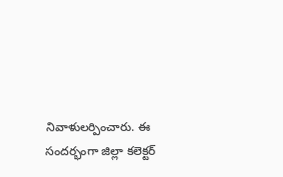నివాళులర్పించారు. ఈ సందర్భంగా జిల్లా కలెక్టర్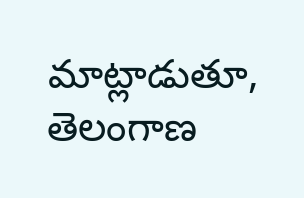మాట్లాడుతూ, తెలంగాణ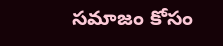సమాజం కోసం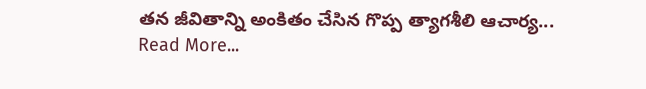తన జీవితాన్ని అంకితం చేసిన గొప్ప త్యాగశీలి ఆచార్య...
Read More...